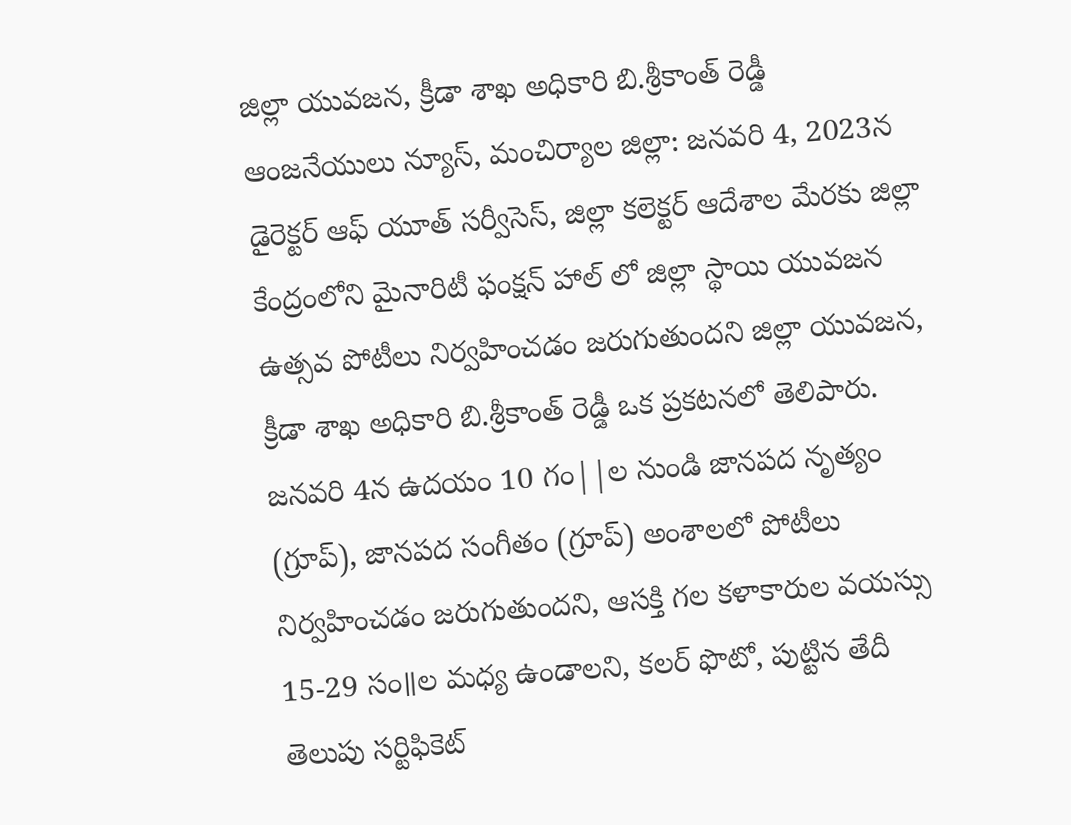జిల్లా యువజన, క్రీడా శాఖ అధికారి బి.శ్రీకాంత్ రెడ్డీ
ఆంజనేయులు న్యూస్, మంచిర్యాల జిల్లా: జనవరి 4, 2023న డైరెక్టర్ ఆఫ్ యూత్ సర్వీసెస్, జిల్లా కలెక్టర్ ఆదేశాల మేరకు జిల్లా కేంద్రంలోని మైనారిటీ ఫంక్షన్ హాల్ లో జిల్లా స్థాయి యువజన ఉత్సవ పోటీలు నిర్వహించడం జరుగుతుందని జిల్లా యువజన, క్రీడా శాఖ అధికారి బి.శ్రీకాంత్ రెడ్డీ ఒక ప్రకటనలో తెలిపారు. జనవరి 4న ఉదయం 10 గం||ల నుండి జానపద నృత్యం (గ్రూప్), జానపద సంగీతం (గ్రూప్) అంశాలలో పోటీలు నిర్వహించడం జరుగుతుందని, ఆసక్తి గల కళాకారుల వయస్సు 15-29 సం॥ల మధ్య ఉండాలని, కలర్ ఫొటో, పుట్టిన తేదీ తెలుపు సర్టిఫికెట్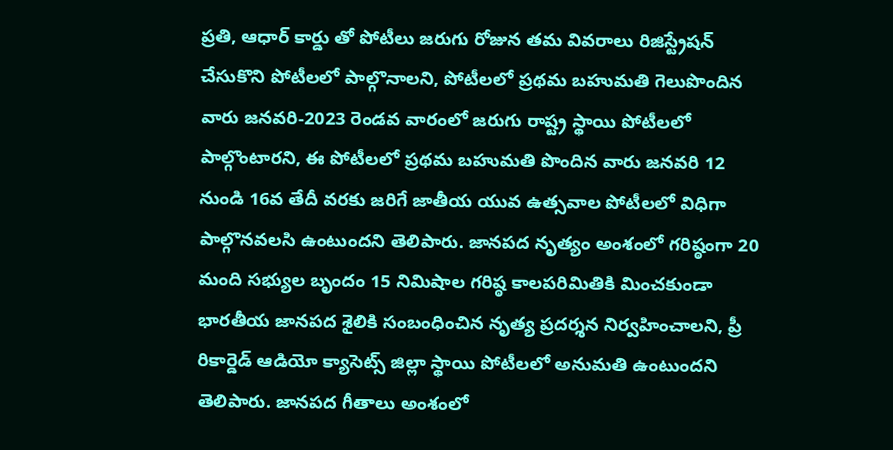ప్రతి, ఆధార్ కార్డు తో పోటీలు జరుగు రోజున తమ వివరాలు రిజిస్ట్రేషన్ చేసుకొని పోటీలలో పాల్గొనాలని, పోటీలలో ప్రథమ బహుమతి గెలుపొందిన వారు జనవరి-2023 రెండవ వారంలో జరుగు రాష్ట్ర స్థాయి పోటీలలో పాల్గొంటారని, ఈ పోటీలలో ప్రథమ బహుమతి పొందిన వారు జనవరి 12 నుండి 16వ తేదీ వరకు జరిగే జాతీయ యువ ఉత్సవాల పోటీలలో విధిగా పాల్గొనవలసి ఉంటుందని తెలిపారు. జానపద నృత్యం అంశంలో గరిష్ఠంగా 20 మంది సభ్యుల బృందం 15 నిమిషాల గరిష్ఠ కాలపరిమితికి మించకుండా భారతీయ జానపద శైలికి సంబంధించిన నృత్య ప్రదర్శన నిర్వహించాలని, ప్రీ రికార్డెడ్ ఆడియో క్యాసెట్స్ జిల్లా స్థాయి పోటీలలో అనుమతి ఉంటుందని తెలిపారు. జానపద గీతాలు అంశంలో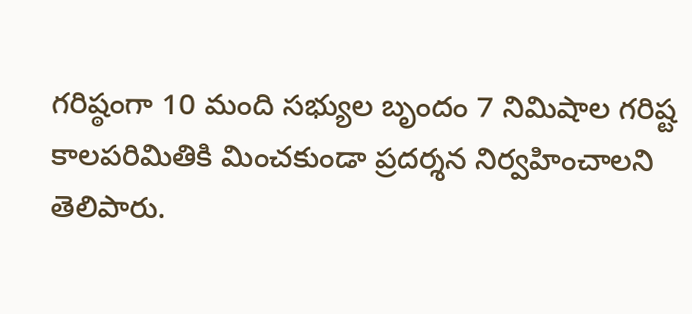గరిష్ఠంగా 10 మంది సభ్యుల బృందం 7 నిమిషాల గరిష్ట కాలపరిమితికి మించకుండా ప్రదర్శన నిర్వహించాలని తెలిపారు.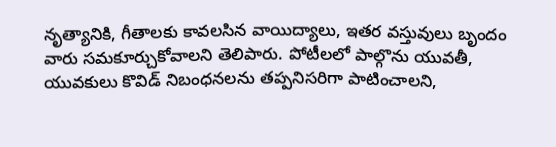నృత్యానికి, గీతాలకు కావలసిన వాయిద్యాలు, ఇతర వస్తువులు బృందం వారు సమకూర్చుకోవాలని తెలిపారు. పోటీలలో పాల్గొను యువతీ, యువకులు కొవిడ్ నిబంధనలను తప్పనిసరిగా పాటించాలని,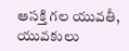ఆసక్తి గల యువతీ, యువకులు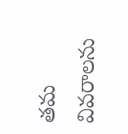తమ వివరాలను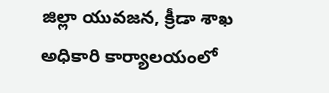జిల్లా యువజన, క్రీడా శాఖ అధికారి కార్యాలయంలో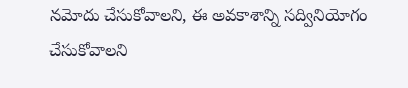నమోదు చేసుకోవాలని, ఈ అవకాశాన్ని సద్వినియోగం చేసుకోవాలని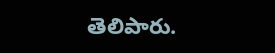తెలిపారు.